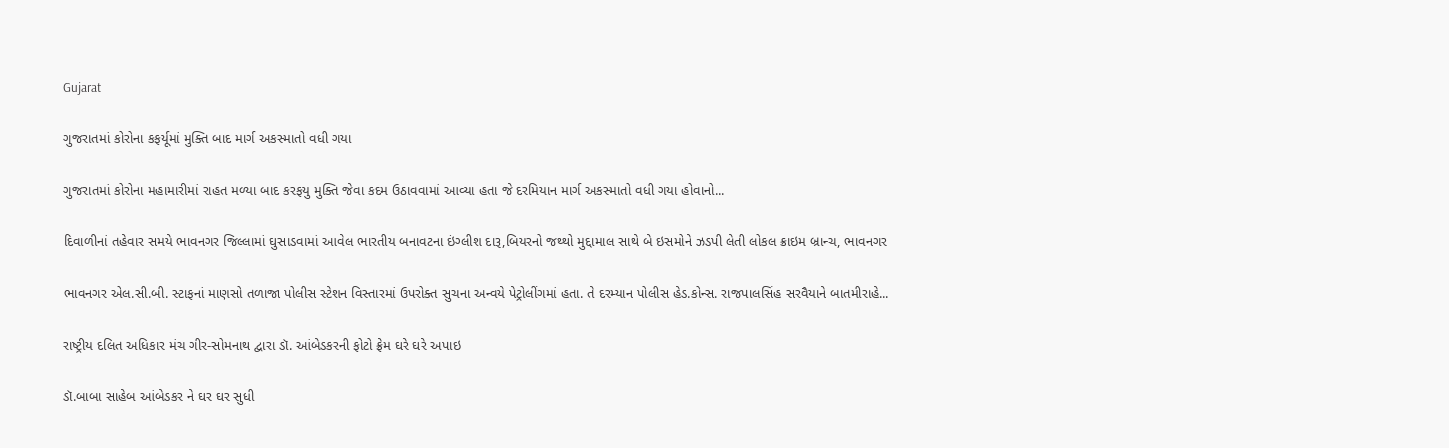Gujarat

ગુજરાતમાં કોરોના કફર્યૂમાં મુક્તિ બાદ માર્ગ અકસ્માતો વધી ગયા

ગુજરાતમાં કોરોના મહામારીમાં રાહત મળ્યા બાદ કરફયુ મુક્તિ જેવા કદમ ઉઠાવવામાં આવ્યા હતા જે દરમિયાન માર્ગ અકસ્માતો વધી ગયા હોવાનો...

દિવાળીનાં તહેવાર સમયે ભાવનગર જિલ્‍લામાં ઘુસાડવામાં આવેલ ભારતીય બનાવટના ઇંગ્લીશ દારૂ,બિયરનો જથ્‍થો મુદ્દામાલ સાથે બે ઇસમોને ઝડપી લેતી લોકલ ક્રાઇમ બ્રાન્ચ, ભાવનગર

ભાવનગર એલ.સી.બી. સ્ટાફનાં માણસો તળાજા પોલીસ સ્ટેશન વિસ્તારમાં ઉપરોક્ત સુચના અન્વયે પેટ્રોલીંગમાં હતા. તે દરમ્યાન પોલીસ હેડ.કોન્સ. રાજપાલસિંહ સરવૈયાને બાતમીરાહે...

રાષ્ટ્રીય દલિત અધિકાર મંચ ગીર-સોમનાથ દ્વારા ડૉ. આંબેડકરની ફોટો ફ્રેમ ઘરે ઘરે અપાઇ

ડૉ.બાબા સાહેબ આંબેડકર ને ઘર ઘર સુધી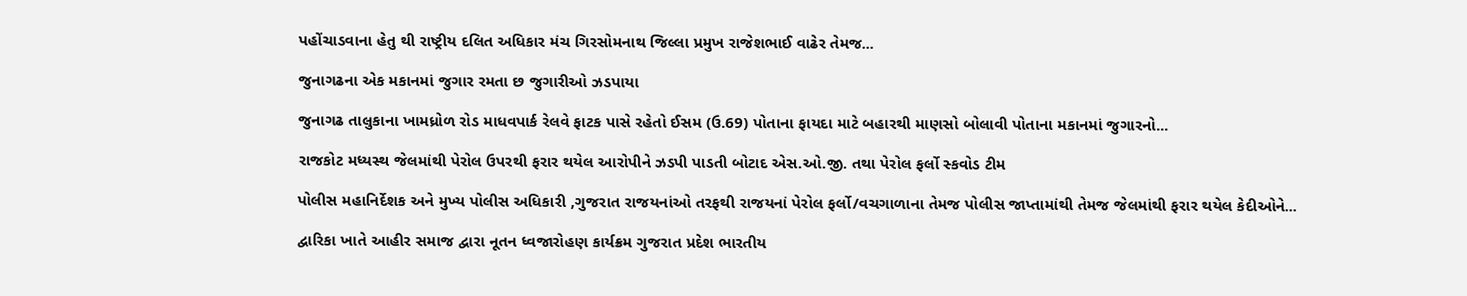પહોંચાડવાના હેતુ થી રાષ્ટ્રીય દલિત અધિકાર મંચ ગિરસોમનાથ જિલ્લા પ્રમુખ રાજેશભાઈ વાઢેર તેમજ...

જુનાગઢના એક મકાનમાં જુગાર રમતા છ જુગારીઓ ઝડપાયા

જુનાગઢ તાલુકાના ખામધ્રોળ રોડ માધવપાર્ક રેલવે ફાટક પાસે રહેતો ઈસમ (ઉ.69) પોતાના ફાયદા માટે બહારથી માણસો બોલાવી પોતાના મકાનમાં જુગારનો...

રાજકોટ મધ્યસ્થ જેલમાંથી પેરોલ ઉપરથી ફરાર થયેલ આરોપીને ઝડપી પાડતી બોટાદ એસ.ઓ.જી. તથા પેરોલ ફર્લો સ્કવોડ ટીમ

પોલીસ મહાનિર્દેશક અને મુખ્ય પોલીસ અધિકારી ,ગુજરાત રાજયનાંઓ તરફથી રાજયનાં પેરોલ ફર્લો/વચગાળાના તેમજ પોલીસ જાપ્તામાંથી તેમજ જેલમાંથી ફરાર થયેલ કેદીઓને...

દ્વારિકા ખાતે આહીર સમાજ દ્વારા નૂતન ધ્વજારોહણ કાર્યક્રમ ગુજરાત પ્રદેશ ભારતીય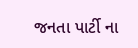જનતા પાર્ટી ના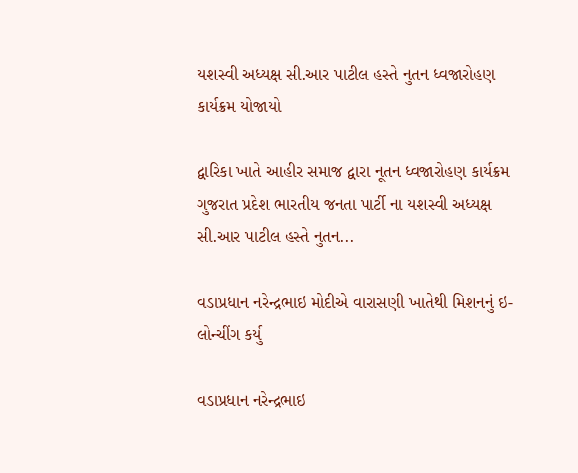યશસ્વી અધ્યક્ષ સી.આર પાટીલ હસ્તે નુતન ધ્વજારોહણ કાર્યક્રમ યોજાયો

દ્વારિકા ખાતે આહીર સમાજ દ્વારા નૂતન ધ્વજારોહણ કાર્યક્રમ  ગુજરાત પ્રદેશ ભારતીય જનતા પાર્ટી ના યશસ્વી અધ્યક્ષ સી.આર પાટીલ હસ્તે નુતન...

વડાપ્રધાન નરેન્દ્રભાઇ મોદીએ વારાસણી ખાતેથી મિશનનું ઇ-લોન્ચીંગ કર્યુ

વડાપ્રધાન નરેન્દ્રભાઇ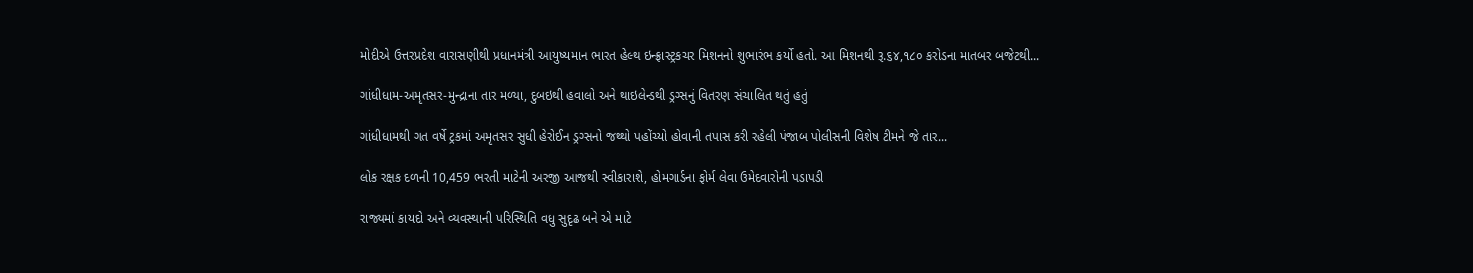મોદીએ ઉત્તરપ્રદેશ વારાસણીથી પ્રધાનમંત્રી આયુષ્યમાન ભારત હેલ્થ ઇન્ફ્રાસ્ટ્રકચર મિશનનો શુભારંભ કર્યો હતો. આ મિશનથી રૂ.૬૪,૧૮૦ કરોડના માતબર બજેટથી...

ગાંધીધામ-અમૃતસર-મુન્દ્રાના તાર મળ્યા, દુબઇથી હવાલો અને થાઇલેન્ડથી ડ્રગ્સનું વિતરણ સંચાલિત થતું હતું

ગાંધીધામથી ગત વર્ષે ટ્રકમાં અમૃતસર સુધી હેરોઈન ડ્રગ્સનો જથ્થો પહોંચ્યો હોવાની તપાસ કરી રહેલી પંજાબ પોલીસની વિશેષ ટીમને જે તાર...

લોક રક્ષક દળની 10,459 ભરતી માટેની અરજી આજથી સ્વીકારાશે, હોમગાર્ડના ફોર્મ લેવા ઉમેદવારોની પડાપડી

રાજ્યમાં કાયદો અને વ્યવસ્થાની પરિસ્થિતિ વધુ સુદૃઢ બને એ માટે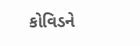કોવિડને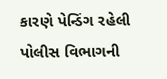કારણે પેન્ડિંગ રહેલી પોલીસ વિભાગની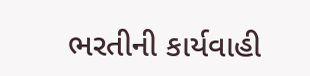ભરતીની કાર્યવાહી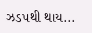ઝડ૫થી થાય...